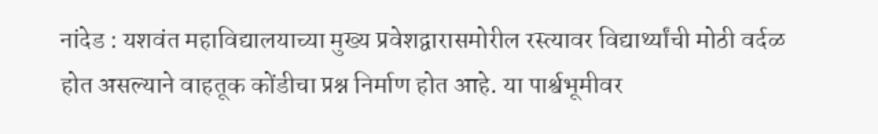नांदेड : यशवंत महाविद्यालयाच्या मुख्य प्रवेशद्वारासमोरील रस्त्यावर विद्यार्थ्यांची मोठी वर्दळ होत असल्याने वाहतूक कोंडीचा प्रश्न निर्माण होत आहे. या पार्श्वभूमीवर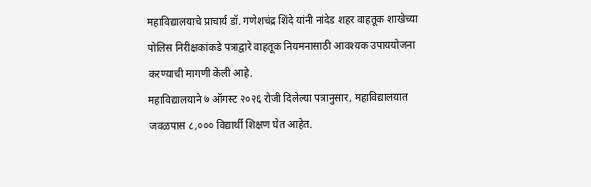महाविद्यालयाचे प्राचार्य डॉ. गणेशचंद्र शिंदे यांनी नांदेड शहर वाहतूक शाखेच्या पोलिस निरीक्षकांकडे पत्राद्वारे वाहतूक नियमनासाठी आवश्यक उपाययोजना करण्याची मागणी केली आहे.
महाविद्यालयाने ७ ऑगस्ट २०२६ रोजी दिलेल्या पत्रानुसार, महाविद्यालयात जवळपास ८,००० विद्यार्थी शिक्षण घेत आहेत.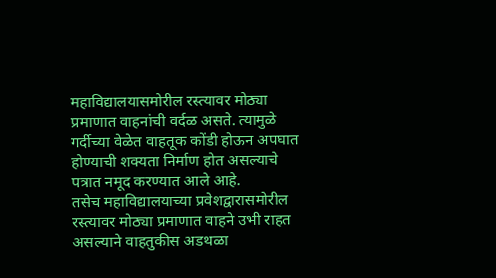महाविद्यालयासमोरील रस्त्यावर मोठ्या प्रमाणात वाहनांची वर्दळ असते. त्यामुळे गर्दीच्या वेळेत वाहतूक कोंडी होऊन अपघात होण्याची शक्यता निर्माण होत असल्याचे पत्रात नमूद करण्यात आले आहे.
तसेच महाविद्यालयाच्या प्रवेशद्वारासमोरील रस्त्यावर मोठ्या प्रमाणात वाहने उभी राहत असल्याने वाहतुकीस अडथळा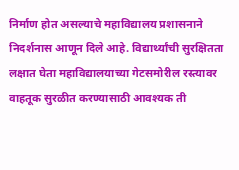निर्माण होत असल्याचे महाविद्यालय प्रशासनाने निदर्शनास आणून दिले आहे. विद्यार्थ्यांची सुरक्षितता लक्षात घेता महाविद्यालयाच्या गेटसमोरील रस्त्यावर वाहतूक सुरळीत करण्यासाठी आवश्यक ती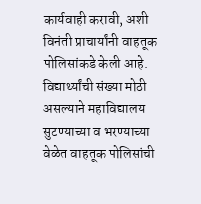कार्यवाही करावी, अशी विनंती प्राचार्यांनी वाहतूक पोलिसांकडे केली आहे.
विद्यार्थ्यांची संख्या मोठी असल्याने महाविद्यालय सुटण्याच्या व भरण्याच्या वेळेत वाहतूक पोलिसांची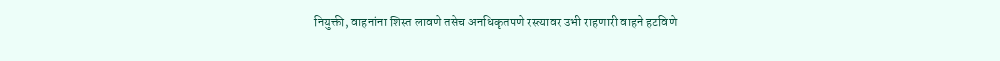नियुक्ती, वाहनांना शिस्त लावणे तसेच अनधिकृतपणे रस्त्यावर उभी राहणारी वाहने हटविणे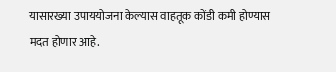यासारख्या उपाययोजना केल्यास वाहतूक कोंडी कमी होण्यास मदत होणार आहे.